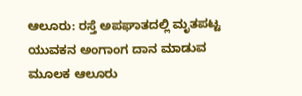ಆಲೂರು: ರಸ್ತೆ ಅಪಘಾತದಲ್ಲಿ ಮೃತಪಟ್ಟ ಯುವಕನ ಅಂಗಾಂಗ ದಾನ ಮಾಡುವ ಮೂಲಕ ಆಲೂರು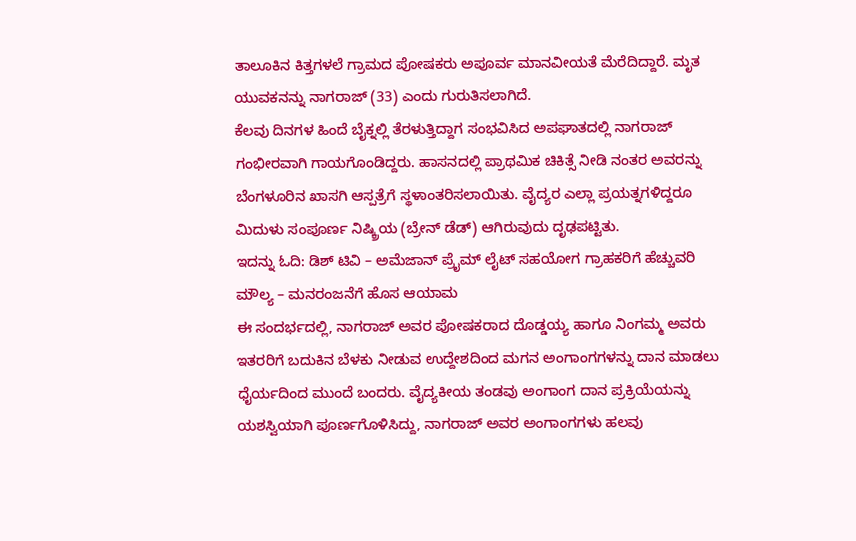ತಾಲೂಕಿನ ಕಿತ್ತಗಳಲೆ ಗ್ರಾಮದ ಪೋಷಕರು ಅಪೂರ್ವ ಮಾನವೀಯತೆ ಮೆರೆದಿದ್ದಾರೆ. ಮೃತ ಯುವಕನನ್ನು ನಾಗರಾಜ್ (33) ಎಂದು ಗುರುತಿಸಲಾಗಿದೆ.
ಕೆಲವು ದಿನಗಳ ಹಿಂದೆ ಬೈಕ್ನಲ್ಲಿ ತೆರಳುತ್ತಿದ್ದಾಗ ಸಂಭವಿಸಿದ ಅಪಘಾತದಲ್ಲಿ ನಾಗರಾಜ್ ಗಂಭೀರವಾಗಿ ಗಾಯಗೊಂಡಿದ್ದರು. ಹಾಸನದಲ್ಲಿ ಪ್ರಾಥಮಿಕ ಚಿಕಿತ್ಸೆ ನೀಡಿ ನಂತರ ಅವರನ್ನು ಬೆಂಗಳೂರಿನ ಖಾಸಗಿ ಆಸ್ಪತ್ರೆಗೆ ಸ್ಥಳಾಂತರಿಸಲಾಯಿತು. ವೈದ್ಯರ ಎಲ್ಲಾ ಪ್ರಯತ್ನಗಳಿದ್ದರೂ ಮಿದುಳು ಸಂಪೂರ್ಣ ನಿಷ್ಕ್ರಿಯ (ಬ್ರೇನ್ ಡೆಡ್) ಆಗಿರುವುದು ದೃಢಪಟ್ಟಿತು.
ಇದನ್ನು ಓದಿ: ಡಿಶ್ ಟಿವಿ – ಅಮೆಜಾನ್ ಪ್ರೈಮ್ ಲೈಟ್ ಸಹಯೋಗ ಗ್ರಾಹಕರಿಗೆ ಹೆಚ್ಚುವರಿ ಮೌಲ್ಯ – ಮನರಂಜನೆಗೆ ಹೊಸ ಆಯಾಮ
ಈ ಸಂದರ್ಭದಲ್ಲಿ, ನಾಗರಾಜ್ ಅವರ ಪೋಷಕರಾದ ದೊಡ್ಡಯ್ಯ ಹಾಗೂ ನಿಂಗಮ್ಮ ಅವರು ಇತರರಿಗೆ ಬದುಕಿನ ಬೆಳಕು ನೀಡುವ ಉದ್ದೇಶದಿಂದ ಮಗನ ಅಂಗಾಂಗಗಳನ್ನು ದಾನ ಮಾಡಲು ಧೈರ್ಯದಿಂದ ಮುಂದೆ ಬಂದರು. ವೈದ್ಯಕೀಯ ತಂಡವು ಅಂಗಾಂಗ ದಾನ ಪ್ರಕ್ರಿಯೆಯನ್ನು ಯಶಸ್ವಿಯಾಗಿ ಪೂರ್ಣಗೊಳಿಸಿದ್ದು, ನಾಗರಾಜ್ ಅವರ ಅಂಗಾಂಗಗಳು ಹಲವು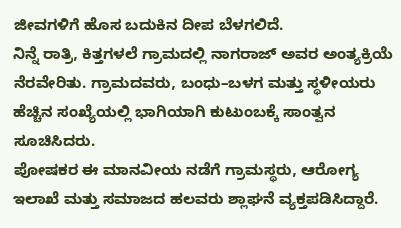ಜೀವಗಳಿಗೆ ಹೊಸ ಬದುಕಿನ ದೀಪ ಬೆಳಗಲಿದೆ.
ನಿನ್ನೆ ರಾತ್ರಿ, ಕಿತ್ತಗಳಲೆ ಗ್ರಾಮದಲ್ಲಿ ನಾಗರಾಜ್ ಅವರ ಅಂತ್ಯಕ್ರಿಯೆ ನೆರವೇರಿತು. ಗ್ರಾಮದವರು, ಬಂಧು–ಬಳಗ ಮತ್ತು ಸ್ಥಳೀಯರು ಹೆಚ್ಚಿನ ಸಂಖ್ಯೆಯಲ್ಲಿ ಭಾಗಿಯಾಗಿ ಕುಟುಂಬಕ್ಕೆ ಸಾಂತ್ವನ ಸೂಚಿಸಿದರು.
ಪೋಷಕರ ಈ ಮಾನವೀಯ ನಡೆಗೆ ಗ್ರಾಮಸ್ಥರು, ಆರೋಗ್ಯ ಇಲಾಖೆ ಮತ್ತು ಸಮಾಜದ ಹಲವರು ಶ್ಲಾಘನೆ ವ್ಯಕ್ತಪಡಿಸಿದ್ದಾರೆ.